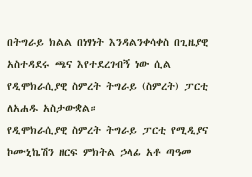በትግራይ ክልል በነፃነት እንዳልንቀሳቀስ በጊዜያዊ አስተዳደሩ ጫና እየተደረገብኝ ነው ሲል የዲሞክራሲያዊ ስምረት ትግራይ (ስምረት) ፓርቲ ለአሐዱ አስታውቋል።
የዲሞክራሲያዊ ስምረት ትግራይ ፓርቲ የሚዲያና ኮሙኒኬሽን ዘርፍ ምክትል ኃላፊ አቶ ጣዓመ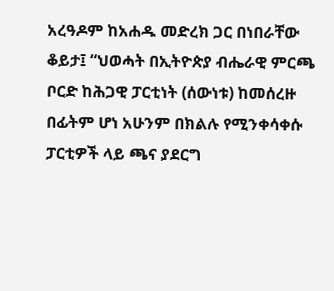አረዓዶም ከአሐዱ መድረክ ጋር በነበራቸው ቆይታ፤ “ህወሓት በኢትዮጵያ ብሔራዊ ምርጫ ቦርድ ከሕጋዊ ፓርቲነት (ሰውነቱ) ከመሰረዙ በፊትም ሆነ አሁንም በክልሉ የሚንቀሳቀሱ ፓርቲዎች ላይ ጫና ያደርግ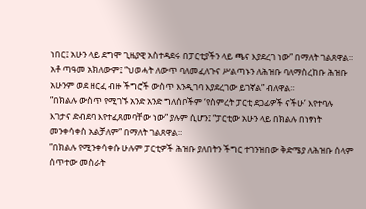ነበር፤ አሁን ላይ ደግሞ ጊዜያዊ አስተዳደሩ በፓርቲያችን ላይ ጫና እያደረገ ነው” በማለት ገልጸዋል።
አቶ ጣዓመ አክለውም፤ “ህወሓት ለውጥ ባለመፈለጉና ሥልጣኑን ለሕዝቡ ባለማስረከቡ ሕዝቡ አሁንም ወደ ዘርፈ ብዙ ችግሮች ውስጥ እንዲገባ እያደረገው ይገኛል” ብለዋል።
”በክልሉ ውስጥ የሚገኙ አንድ አንድ ግለሰቦችም ‘የስምረት ፓርቲ ደጋፊዎች ናችሁ’ እየተባሉ እገታና ድብደባ እየተፈጸመባቸው ነው” ያሉም ሲሆን፤ “ፓርቲው አሁን ላይ በክልሉ በነፃነት መንቀሳቀስ አልቻለም” በማለት ገልጸዋል።
”በክልሉ የሚንቀሳቀሱ ሁሉም ፓርቲዎች ሕዝቡ ያለበትን ችግር ተገንዝበው ቅድሜያ ለሕዝቡ ሰላም ሰጥተው መስራት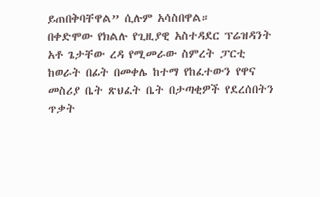ይጠበቅባቸዋል” ሲሉም አሳስበዋል።
በቀድሞው የክልሉ የጊዚያዊ አስተዳደር ፕሬዝዳንት አቶ ጌታቸው ረዳ የሚመራው ስምረት ፓርቲ ከወራት በፊት በመቀሌ ከተማ የከፈተውን የዋና መስሪያ ቤት ጽህፈት ቤት በታጣቂዎች የደረሰበትን ጥቃት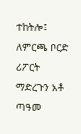ተከትሎ፤ ለምርጫ ቦርድ ሪፖርት ማድረጉን አቶ ጣዓመ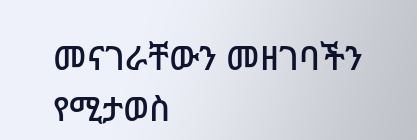መናገራቸውን መዘገባችን የሚታወስ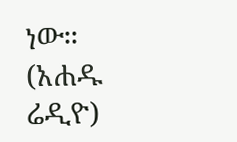ነው።
(አሐዱ ሬዲዮ)